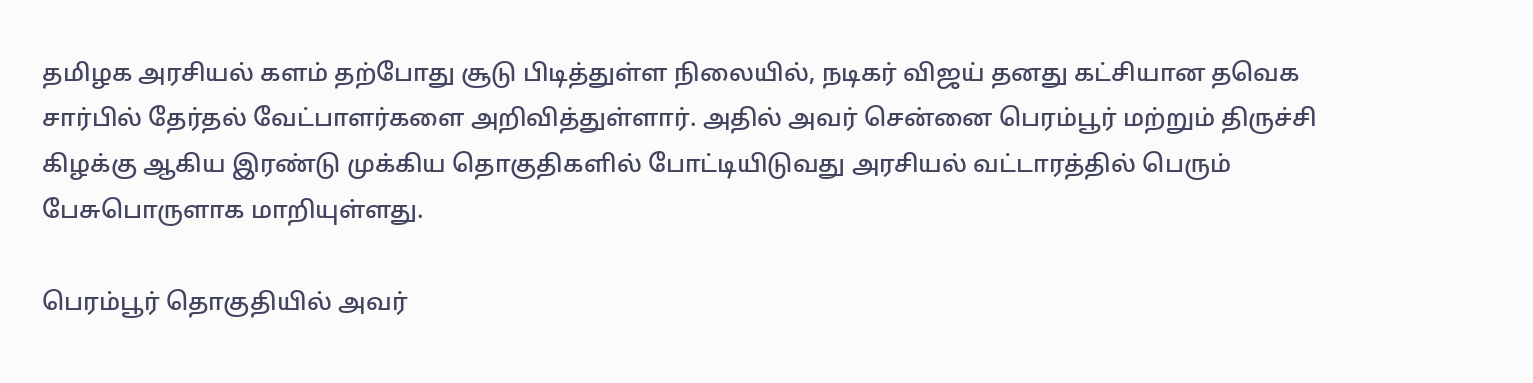தமிழக அரசியல் களம் தற்போது சூடு பிடித்துள்ள நிலையில், நடிகர் விஜய் தனது கட்சியான தவெக சார்பில் தேர்தல் வேட்பாளர்களை அறிவித்துள்ளார். அதில் அவர் சென்னை பெரம்பூர் மற்றும் திருச்சி கிழக்கு ஆகிய இரண்டு முக்கிய தொகுதிகளில் போட்டியிடுவது அரசியல் வட்டாரத்தில் பெரும் பேசுபொருளாக மாறியுள்ளது.

பெரம்பூர் தொகுதியில் அவர்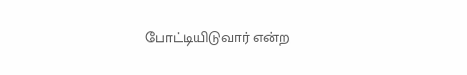போட்டியிடுவார் என்ற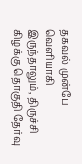தகவல் முன்பே வெளியாகி இருந்தாலும், திருச்சி கிழக்கு தொகுதி தேர்வு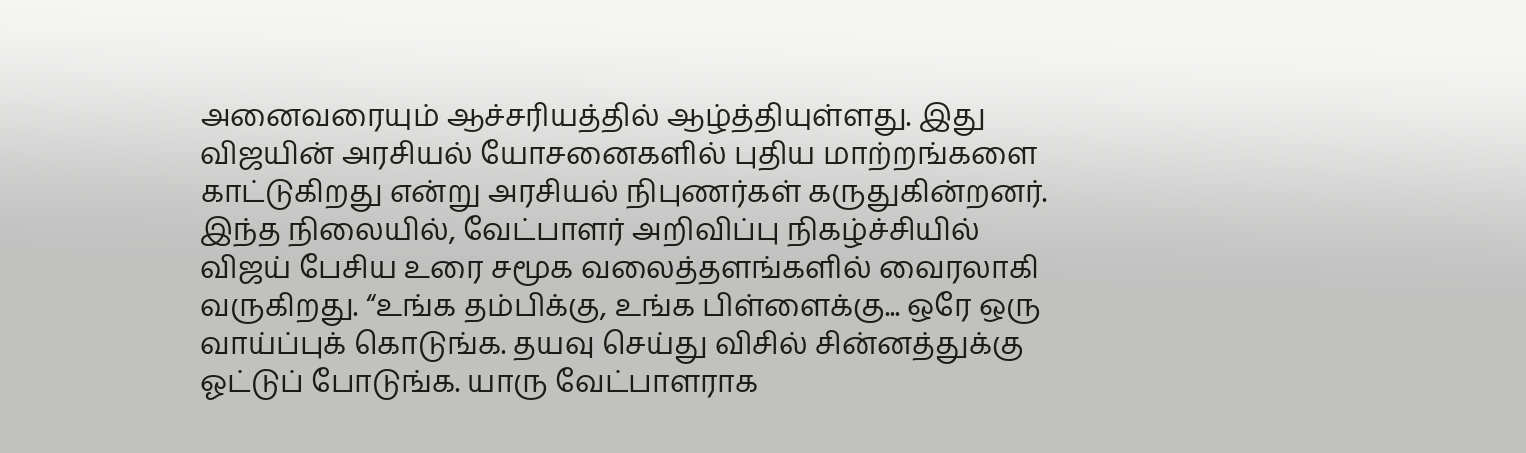அனைவரையும் ஆச்சரியத்தில் ஆழ்த்தியுள்ளது. இது விஜயின் அரசியல் யோசனைகளில் புதிய மாற்றங்களை காட்டுகிறது என்று அரசியல் நிபுணர்கள் கருதுகின்றனர்.
இந்த நிலையில், வேட்பாளர் அறிவிப்பு நிகழ்ச்சியில் விஜய் பேசிய உரை சமூக வலைத்தளங்களில் வைரலாகி வருகிறது. “உங்க தம்பிக்கு, உங்க பிள்ளைக்கு... ஒரே ஒரு வாய்ப்புக் கொடுங்க. தயவு செய்து விசில் சின்னத்துக்கு ஓட்டுப் போடுங்க. யாரு வேட்பாளராக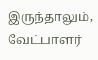இருந்தாலும், வேட்பாளர்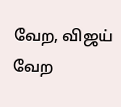வேற, விஜய் வேற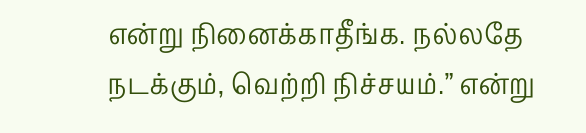என்று நினைக்காதீங்க. நல்லதே நடக்கும், வெற்றி நிச்சயம்.” என்று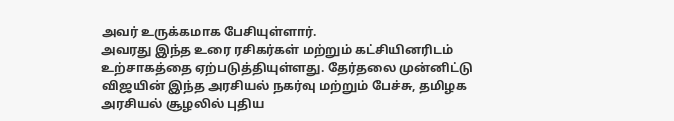அவர் உருக்கமாக பேசியுள்ளார்.
அவரது இந்த உரை ரசிகர்கள் மற்றும் கட்சியினரிடம் உற்சாகத்தை ஏற்படுத்தியுள்ளது. தேர்தலை முன்னிட்டு விஜயின் இந்த அரசியல் நகர்வு மற்றும் பேச்சு, தமிழக அரசியல் சூழலில் புதிய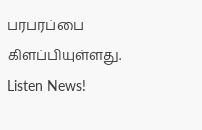பரபரப்பை கிளப்பியுள்ளது.
Listen News!